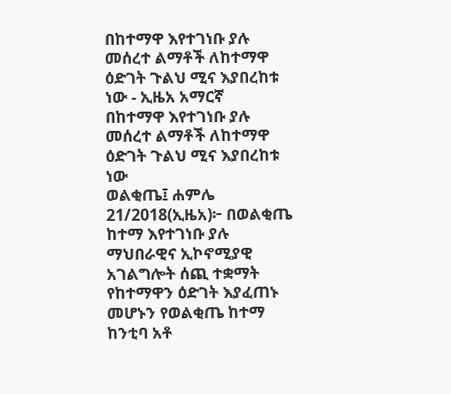በከተማዋ እየተገነቡ ያሉ መሰረተ ልማቶች ለከተማዋ ዕድገት ጉልህ ሚና እያበረከቱ ነው - ኢዜአ አማርኛ
በከተማዋ እየተገነቡ ያሉ መሰረተ ልማቶች ለከተማዋ ዕድገት ጉልህ ሚና እያበረከቱ ነው
ወልቂጤ፤ ሐምሌ 21/2018(ኢዜአ)፦ በወልቂጤ ከተማ እየተገነቡ ያሉ ማህበራዊና ኢኮኖሚያዊ አገልግሎት ሰጪ ተቋማት የከተማዋን ዕድገት እያፈጠኑ መሆኑን የወልቂጤ ከተማ ከንቲባ አቶ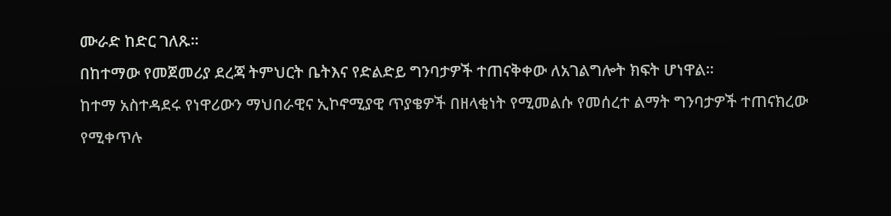ሙራድ ከድር ገለጹ።
በከተማው የመጀመሪያ ደረጃ ትምህርት ቤትእና የድልድይ ግንባታዎች ተጠናቅቀው ለአገልግሎት ክፍት ሆነዋል።
ከተማ አስተዳደሩ የነዋሪውን ማህበራዊና ኢኮኖሚያዊ ጥያቄዎች በዘላቂነት የሚመልሱ የመሰረተ ልማት ግንባታዎች ተጠናክረው የሚቀጥሉ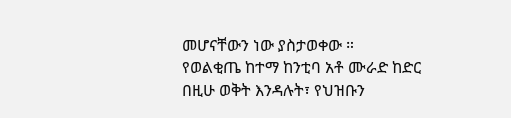መሆናቸውን ነው ያስታወቀው ።
የወልቂጤ ከተማ ከንቲባ አቶ ሙራድ ከድር በዚሁ ወቅት እንዳሉት፣ የህዝቡን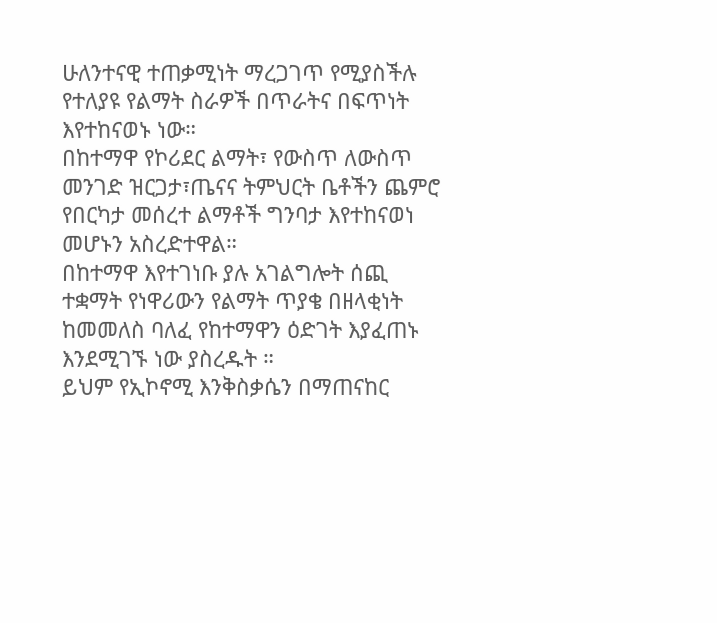ሁለንተናዊ ተጠቃሚነት ማረጋገጥ የሚያስችሉ የተለያዩ የልማት ስራዎች በጥራትና በፍጥነት እየተከናወኑ ነው።
በከተማዋ የኮሪደር ልማት፣ የውስጥ ለውስጥ መንገድ ዝርጋታ፣ጤናና ትምህርት ቤቶችን ጨምሮ የበርካታ መሰረተ ልማቶች ግንባታ እየተከናወነ መሆኑን አስረድተዋል።
በከተማዋ እየተገነቡ ያሉ አገልግሎት ሰጪ ተቋማት የነዋሪውን የልማት ጥያቄ በዘላቂነት ከመመለስ ባለፈ የከተማዋን ዕድገት እያፈጠኑ እንደሚገኙ ነው ያስረዱት ።
ይህም የኢኮኖሚ እንቅስቃሴን በማጠናከር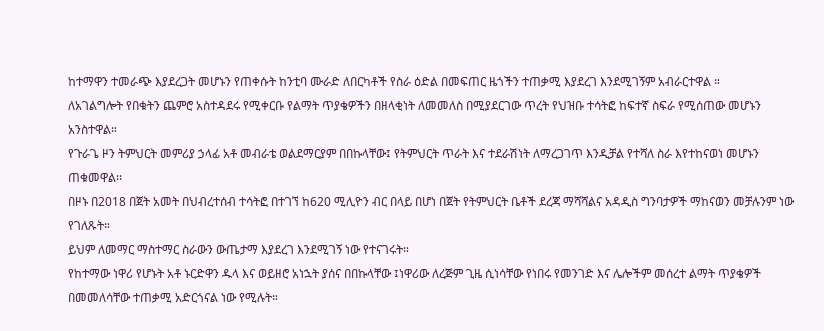ከተማዋን ተመራጭ እያደረጋት መሆኑን የጠቀሱት ከንቲባ ሙራድ ለበርካቶች የስራ ዕድል በመፍጠር ዜጎችን ተጠቃሚ እያደረገ እንደሚገኝም አብራርተዋል ።
ለአገልግሎት የበቁትን ጨምሮ አስተዳደሩ የሚቀርቡ የልማት ጥያቄዎችን በዘላቂነት ለመመለስ በሚያደርገው ጥረት የህዝቡ ተሳትፎ ከፍተኛ ስፍራ የሚሰጠው መሆኑን አንስተዋል።
የጉራጌ ዞን ትምህርት መምሪያ ኃላፊ አቶ መብራቴ ወልደማርያም በበኩላቸው፤ የትምህርት ጥራት እና ተደራሽነት ለማረጋገጥ እንዲቻል የተሻለ ስራ እየተከናወነ መሆኑን ጠቁመዋል፡፡
በዞኑ በ2018 በጀት አመት በህብረተሰብ ተሳትፎ በተገኘ ከ620 ሚሊዮን ብር በላይ በሆነ በጀት የትምህርት ቤቶች ደረጃ ማሻሻልና አዳዲስ ግንባታዎች ማከናወን መቻሉንም ነው የገለጹት።
ይህም ለመማር ማስተማር ስራውን ውጤታማ እያደረገ እንደሚገኝ ነው የተናገሩት።
የከተማው ነዋሪ የሆኑት አቶ ኑርድዋን ዱላ እና ወይዘሮ አነኋት ያሰና በበኩላቸው ፤ነዋሪው ለረጅም ጊዜ ሲነሳቸው የነበሩ የመንገድ እና ሌሎችም መሰረተ ልማት ጥያቄዎች በመመለሳቸው ተጠቃሚ አድርጎናል ነው የሚሉት።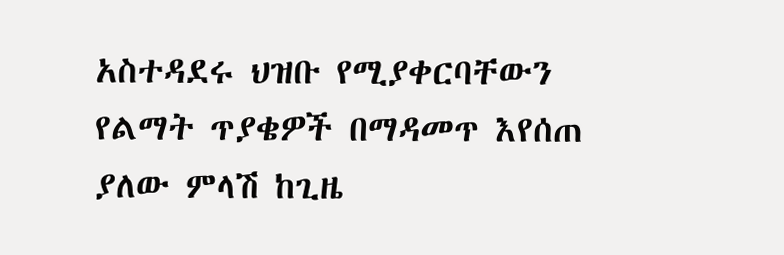አስተዳደሩ ህዝቡ የሚያቀርባቸውን የልማት ጥያቄዎች በማዳመጥ እየሰጠ ያለው ምላሽ ከጊዜ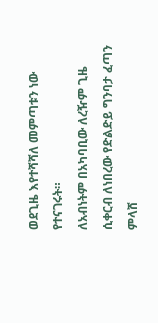ወደጊዜ እየተሻሻለ መምጣቱን ነው የተናገሩት።
ለአብነትም በአካባቢው ለረዥም ጊዜ ሲቀርብ ለነበረው የድልድይ ግንባታ ፈጣን ምላሸ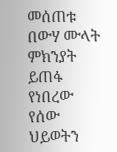መሰጠቱ በውሃ ሙላት ምክንያት ይጠፋ የነበረው የሰው ህይወትን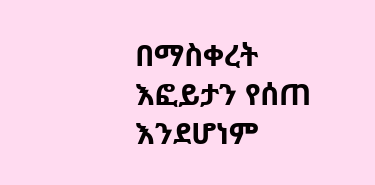በማስቀረት እፎይታን የሰጠ እንደሆነም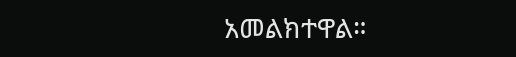አመልክተዋል።